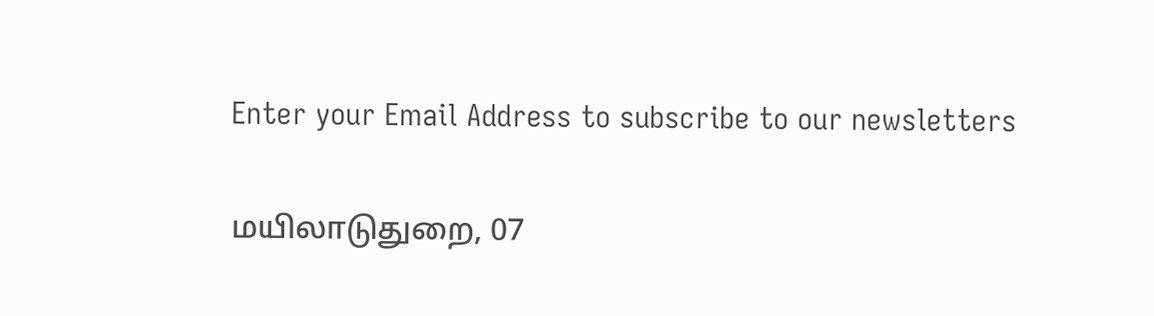Enter your Email Address to subscribe to our newsletters

மயிலாடுதுறை, 07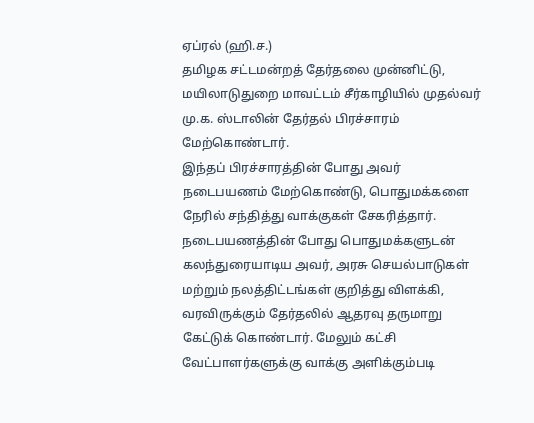ஏப்ரல் (ஹி.ச.)
தமிழக சட்டமன்றத் தேர்தலை முன்னிட்டு, மயிலாடுதுறை மாவட்டம் சீர்காழியில் முதல்வர் மு.க. ஸ்டாலின் தேர்தல் பிரச்சாரம் மேற்கொண்டார்.
இந்தப் பிரச்சாரத்தின் போது அவர் நடைபயணம் மேற்கொண்டு, பொதுமக்களை நேரில் சந்தித்து வாக்குகள் சேகரித்தார்.
நடைபயணத்தின் போது பொதுமக்களுடன் கலந்துரையாடிய அவர், அரசு செயல்பாடுகள் மற்றும் நலத்திட்டங்கள் குறித்து விளக்கி, வரவிருக்கும் தேர்தலில் ஆதரவு தருமாறு கேட்டுக் கொண்டார். மேலும் கட்சி வேட்பாளர்களுக்கு வாக்கு அளிக்கும்படி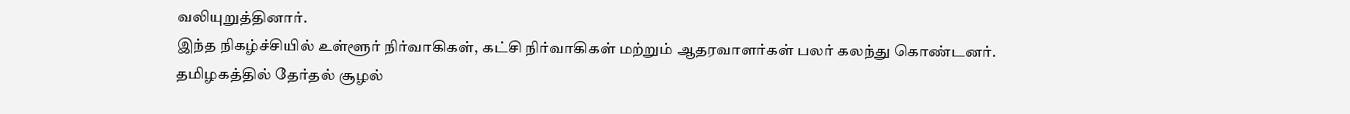வலியுறுத்தினார்.
இந்த நிகழ்ச்சியில் உள்ளூர் நிர்வாகிகள், கட்சி நிர்வாகிகள் மற்றும் ஆதரவாளர்கள் பலர் கலந்து கொண்டனர்.
தமிழகத்தில் தேர்தல் சூழல்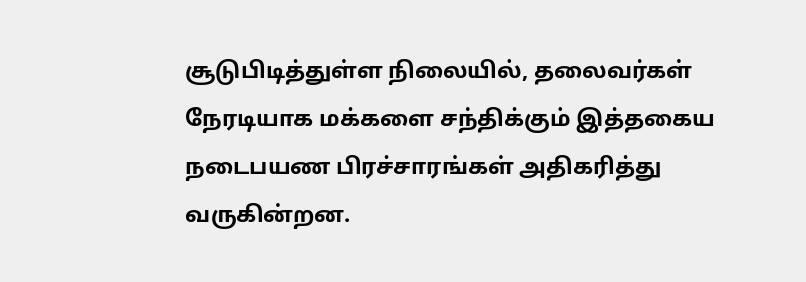சூடுபிடித்துள்ள நிலையில், தலைவர்கள் நேரடியாக மக்களை சந்திக்கும் இத்தகைய நடைபயண பிரச்சாரங்கள் அதிகரித்து வருகின்றன.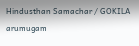Hindusthan Samachar / GOKILA arumugam